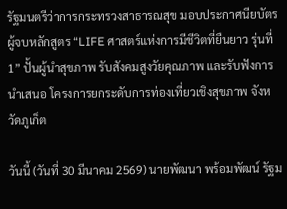รัฐมนตรีว่าการกระทรวงสาธารณสุข มอบประกาศนียบัตรผู้จบหลักสูตร “LIFE ศาสตร์แห่งการมีชีวิตที่ยืนยาว รุ่นที่ 1” ปั้นผู้นำสุขภาพ รับสังคมสูงวัยคุณภาพ และรับฟังการนำเสนอ โครงการยกระดับการท่องเที่ยวเชิงสุขภาพ จังหวัดภูเก็ต

วันนี้ (วันที่ 30 มีนาคม 2569) นายพัฒนา พร้อมพัฒน์ รัฐม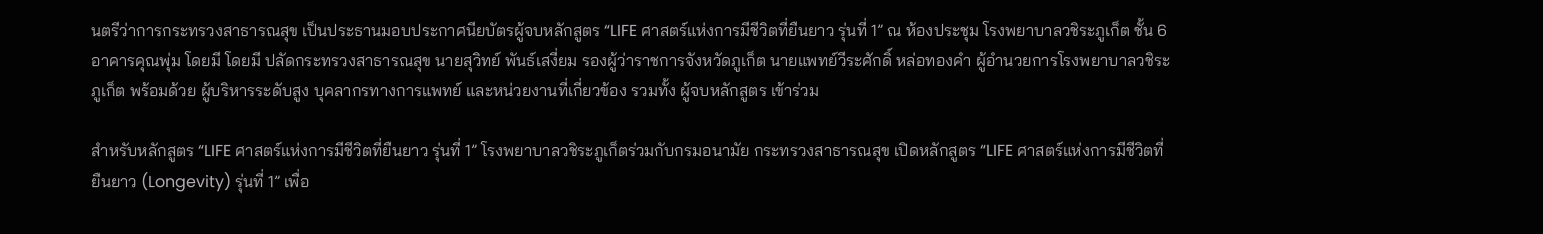นตรีว่าการกระทรวงสาธารณสุข เป็นประธานมอบประกาศนียบัตรผู้จบหลักสูตร “LIFE ศาสตร์แห่งการมีชีวิตที่ยืนยาว รุ่นที่ 1” ณ ห้องประชุม โรงพยาบาลวชิระภูเก็ต ชั้น 6 อาคารคุณพุ่ม โดยมี โดยมี ปลัดกระทรวงสาธารณสุข นายสุวิทย์ พันธ์เสงี่ยม รองผู้ว่าราชการจังหวัดภูเก็ต นายแพทย์วีระศักดิ์ หล่อทองคำ ผู้อำนวยการโรงพยาบาลวชิระภูเก็ต พร้อมด้วย ผู้บริหารระดับสูง บุคลากรทางการแพทย์ และหน่วยงานที่เกี่ยวข้อง รวมทั้ง ผู้จบหลักสูตร เข้าร่วม

สำหรับหลักสูตร “LIFE ศาสตร์แห่งการมีชีวิตที่ยืนยาว รุ่นที่ 1” โรงพยาบาลวชิระภูเก็ตร่วมกับกรมอนามัย กระทรวงสาธารณสุข เปิดหลักสูตร “LIFE ศาสตร์แห่งการมีชีวิตที่ยืนยาว (Longevity) รุ่นที่ 1” เพื่อ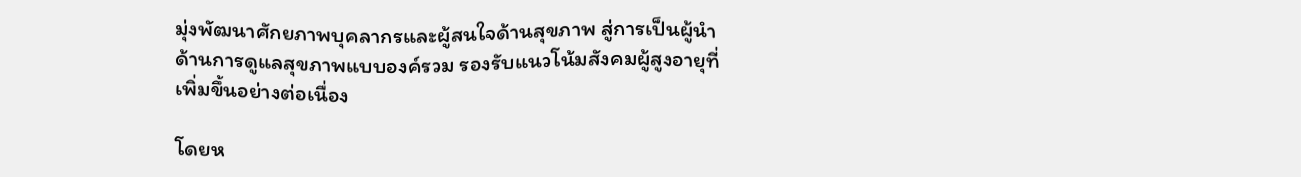มุ่งพัฒนาศักยภาพบุคลากรและผู้สนใจด้านสุขภาพ สู่การเป็นผู้นำด้านการดูแลสุขภาพแบบองค์รวม รองรับแนวโน้มสังคมผู้สูงอายุที่เพิ่มขึ้นอย่างต่อเนื่อง

โดยห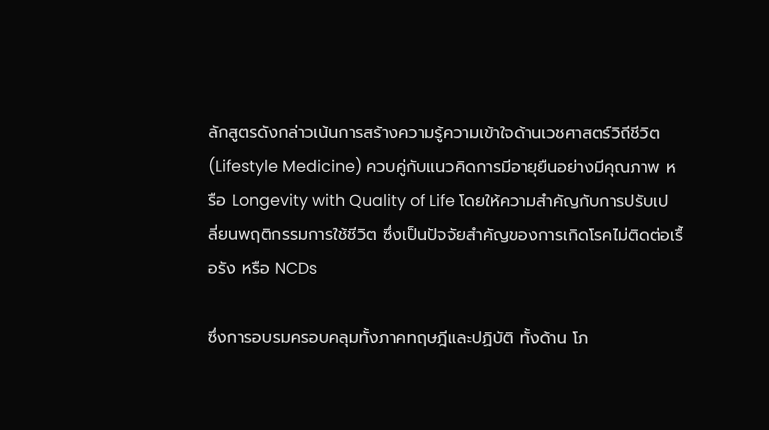ลักสูตรดังกล่าวเน้นการสร้างความรู้ความเข้าใจด้านเวชศาสตร์วิถีชีวิต (Lifestyle Medicine) ควบคู่กับแนวคิดการมีอายุยืนอย่างมีคุณภาพ หรือ Longevity with Quality of Life โดยให้ความสำคัญกับการปรับเปลี่ยนพฤติกรรมการใช้ชีวิต ซึ่งเป็นปัจจัยสำคัญของการเกิดโรคไม่ติดต่อเรื้อรัง หรือ NCDs

ซึ่งการอบรมครอบคลุมทั้งภาคทฤษฎีและปฏิบัติ ทั้งด้าน โภ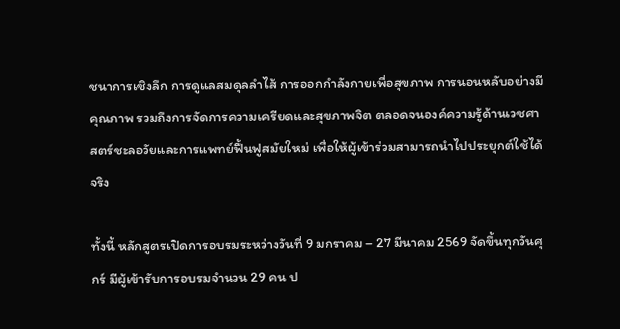ชนาการเชิงลึก การดูแลสมดุลลำไส้ การออกกำลังกายเพื่อสุขภาพ การนอนหลับอย่างมีคุณภาพ รวมถึงการจัดการความเครียดและสุขภาพจิต ตลอดจนองค์ความรู้ด้านเวชศาสตร์ชะลอวัยและการแพทย์ฟื้นฟูสมัยใหม่ เพื่อให้ผู้เข้าร่วมสามารถนำไปประยุกต์ใช้ได้จริง

ทั้งนี้ หลักสูตรเปิดการอบรมระหว่างวันที่ 9 มกราคม – 27 มีนาคม 2569 จัดขึ้นทุกวันศุกร์ มีผู้เข้ารับการอบรมจำนวน 29 คน ป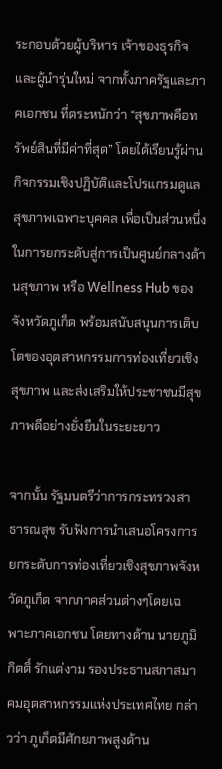ระกอบด้วยผู้บริหาร เจ้าของธุรกิจ และผู้นำรุ่นใหม่ จากทั้งภาครัฐและภาคเอกชน ที่ตระหนักว่า “สุขภาพคือทรัพย์สินที่มีค่าที่สุด” โดยได้เรียนรู้ผ่านกิจกรรมเชิงปฏิบัติและโปรแกรมดูแลสุขภาพเฉพาะบุคคล เพื่อเป็นส่วนหนึ่งในการยกระดับสู่การเป็นศูนย์กลางด้านสุขภาพ หรือ Wellness Hub ของจังหวัดภูเก็ต พร้อมสนับสนุนการเติบโตของอุตสาหกรรมการท่องเที่ยวเชิงสุขภาพ และส่งเสริมให้ประชาชนมีสุขภาพดีอย่างยั่งยืนในระยะยาว

จากนั้น รัฐมนตรีว่าการกระทรวงสาธารณสุข รับฟังการนำเสนอโครงการยกระดับการท่องเที่ยวเชิงสุขภาพจังหวัดภูเก็ต จากภาคส่วนต่างๆโดยเฉพาะภาคเอกชน โดยทางด้าน นายภูมิกิตติ์ รักแต่งาม รองประธานสภาสมาคมอุตสาหกรรมแห่งประเทศไทย กล่าวว่า ภูเก็ตมีศักยภาพสูงด้าน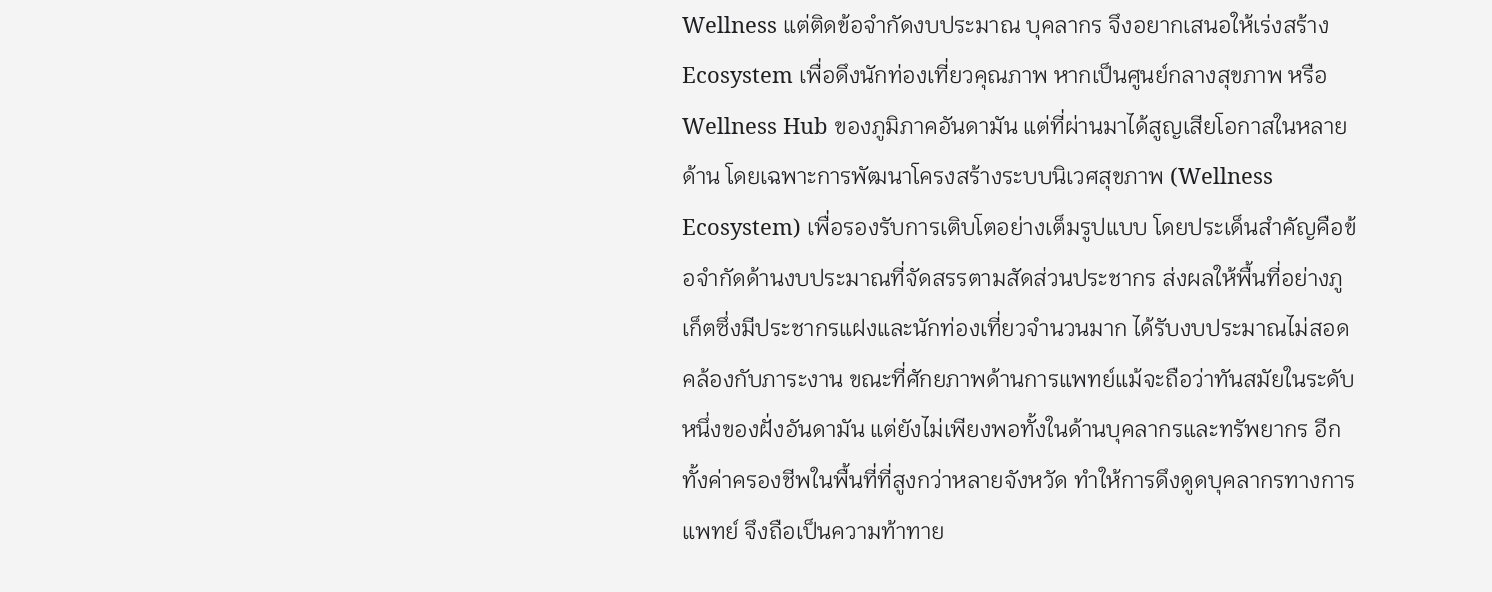Wellness แต่ติดข้อจำกัดงบประมาณ บุคลากร จึงอยากเสนอให้เร่งสร้าง Ecosystem เพื่อดึงนักท่องเที่ยวคุณภาพ หากเป็นศูนย์กลางสุขภาพ หรือ Wellness Hub ของภูมิภาคอันดามัน แต่ที่ผ่านมาได้สูญเสียโอกาสในหลายด้าน โดยเฉพาะการพัฒนาโครงสร้างระบบนิเวศสุขภาพ (Wellness Ecosystem) เพื่อรองรับการเติบโตอย่างเต็มรูปแบบ โดยประเด็นสำคัญคือข้อจำกัดด้านงบประมาณที่จัดสรรตามสัดส่วนประชากร ส่งผลให้พื้นที่อย่างภูเก็ตซึ่งมีประชากรแฝงและนักท่องเที่ยวจำนวนมาก ได้รับงบประมาณไม่สอดคล้องกับภาระงาน ขณะที่ศักยภาพด้านการแพทย์แม้จะถือว่าทันสมัยในระดับหนึ่งของฝั่งอันดามัน แต่ยังไม่เพียงพอทั้งในด้านบุคลากรและทรัพยากร อีกทั้งค่าครองชีพในพื้นที่ที่สูงกว่าหลายจังหวัด ทำให้การดึงดูดบุคลากรทางการแพทย์ จึงถือเป็นความท้าทาย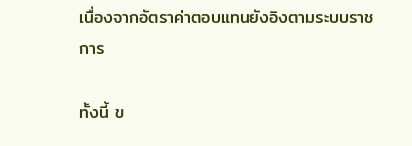เนื่องจากอัตราค่าตอบแทนยังอิงตามระบบราชการ

ทั้งนี้ ข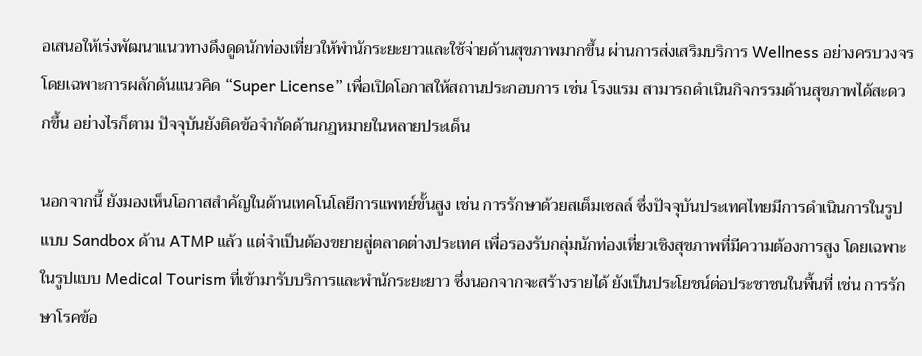อเสนอให้เร่งพัฒนาแนวทางดึงดูดนักท่องเที่ยวให้พำนักระยะยาวและใช้จ่ายด้านสุขภาพมากขึ้น ผ่านการส่งเสริมบริการ Wellness อย่างครบวงจร โดยเฉพาะการผลักดันแนวคิด “Super License” เพื่อเปิดโอกาสให้สถานประกอบการ เช่น โรงแรม สามารถดำเนินกิจกรรมด้านสุขภาพได้สะดวกขึ้น อย่างไรก็ตาม ปัจจุบันยังติดข้อจำกัดด้านกฎหมายในหลายประเด็น

นอกจากนี้ ยังมองเห็นโอกาสสำคัญในด้านเทคโนโลยีการแพทย์ขั้นสูง เช่น การรักษาด้วยสเต็มเซลล์ ซึ่งปัจจุบันประเทศไทยมีการดำเนินการในรูปแบบ Sandbox ด้าน ATMP แล้ว แต่จำเป็นต้องขยายสู่ตลาดต่างประเทศ เพื่อรองรับกลุ่มนักท่องเที่ยวเชิงสุขภาพที่มีความต้องการสูง โดยเฉพาะในรูปแบบ Medical Tourism ที่เข้ามารับบริการและพำนักระยะยาว ซึ่งนอกจากจะสร้างรายได้ ยังเป็นประโยชน์ต่อประชาชนในพื้นที่ เช่น การรักษาโรคข้อ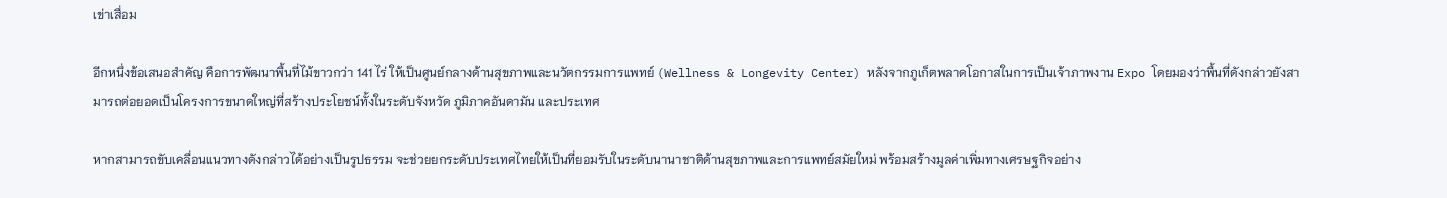เข่าเสื่อม

อีกหนึ่งข้อเสนอสำคัญ คือการพัฒนาพื้นที่ไม้ขาวกว่า 141 ไร่ ให้เป็นศูนย์กลางด้านสุขภาพและนวัตกรรมการแพทย์ (Wellness & Longevity Center) หลังจากภูเก็ตพลาดโอกาสในการเป็นเจ้าภาพงาน Expo โดยมองว่าพื้นที่ดังกล่าวยังสามารถต่อยอดเป็นโครงการขนาดใหญ่ที่สร้างประโยชน์ทั้งในระดับจังหวัด ภูมิภาคอันดามัน และประเทศ

หากสามารถขับเคลื่อนแนวทางดังกล่าวได้อย่างเป็นรูปธรรม จะช่วยยกระดับประเทศไทยให้เป็นที่ยอมรับในระดับนานาชาติด้านสุขภาพและการแพทย์สมัยใหม่ พร้อมสร้างมูลค่าเพิ่มทางเศรษฐกิจอย่าง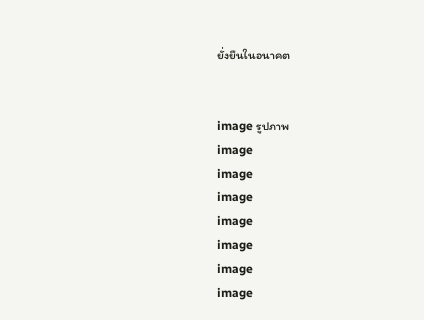ยั่งยืนในอนาคต


image รูปภาพ
image
image
image
image
image
image
image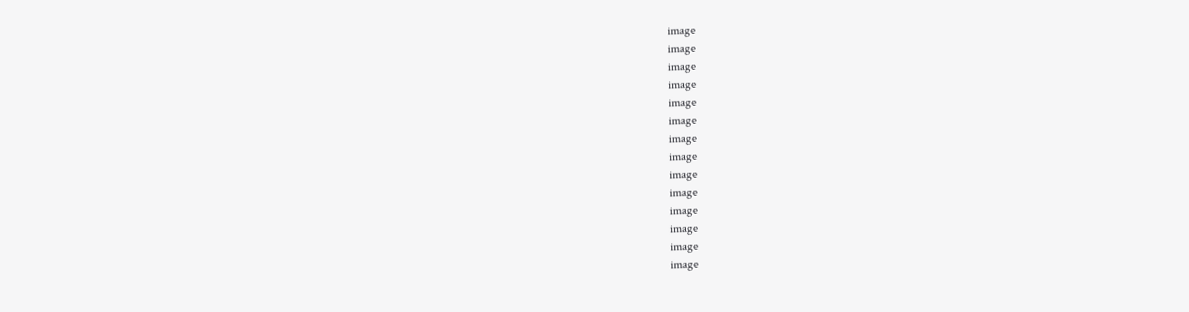image
image
image
image
image
image
image
image
image
image
image
image
image
image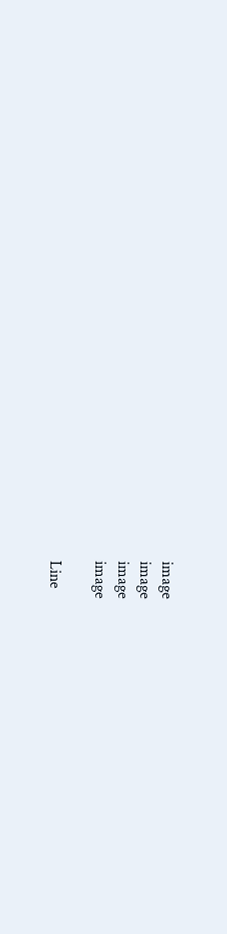image
image
image
image

Line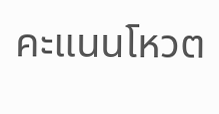คะแนนโหวต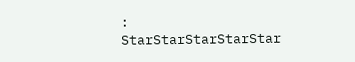:
StarStarStarStarStar